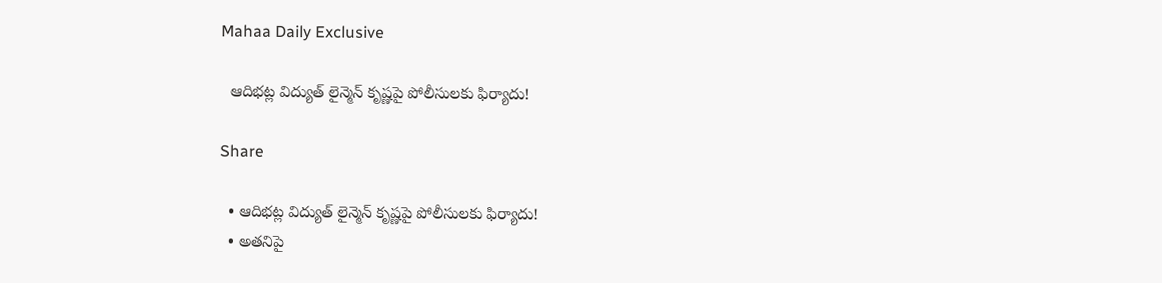Mahaa Daily Exclusive

  ఆదిభట్ల విద్యుత్ లైన్మెన్ కృష్ణపై పోలీసులకు ఫిర్యాదు!

Share

  • ఆదిభట్ల విద్యుత్ లైన్మెన్ కృష్ణపై పోలీసులకు ఫిర్యాదు!
  • అతనిపై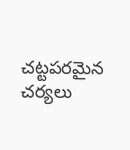చట్టపరమైన చర్యలు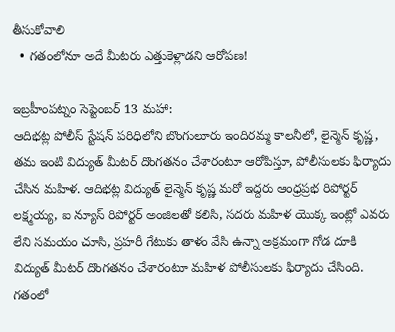తీసుకోవాలి
  • గతంలోనూ అదే మీటరు ఎత్తుకెళ్లాడని ఆరోపణ!

ఇబ్రహీంపట్నం సెప్టెంబర్ 13 మహా:
ఆదిభట్ల పోలీస్ స్టేషన్ పరిధిలోని బొంగులూరు ఇందిరమ్మ కాలనీలో, లైన్మెన్ కృష్ణ, తమ ఇంటి విద్యుత్ మీటర్ దొంగతనం చేశారంటూ ఆరోపిస్తూ, పోలీసులకు ఫిర్యాదు చేసిన మహిళ. ఆదిభట్ల విద్యుత్ లైన్మెన్ కృష్ణ మరో ఇద్దరు ఆంధ్రప్రభ రిపోర్టర్ లక్ష్మయ్య, ఐ న్యూస్ రిపోర్టర్ అంజిలతో కలిసి, సదరు మహిళ యొక్క ఇంట్లో ఎవరు లేని సమయం చూసి, ప్రహరీ గేటుకు తాళం వేసి ఉన్నా అక్రమంగా గోడ దూకి విద్యుత్ మీటర్ దొంగతనం చేశారంటూ మహిళ పోలీసులకు ఫిర్యాదు చేసింది. గతంలో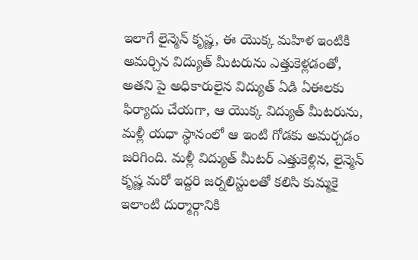ఇలాగే లైన్మెన్ కృష్ణ, ఈ యొక్క మహిళ ఇంటికి అమర్చిన విద్యుత్ మీటరును ఎత్తుకెళ్లడంతో, అతని పై అధికారులైన విద్యుత్ ఏడి ఏఈలకు ఫిర్యాదు చేయగా, ఆ యొక్క విద్యుత్ మీటరును, మళ్లీ యధా స్థానంలో ఆ ఇంటి గోడకు అమర్చడం జరిగింది. మళ్లీ విద్యుత్ మీటర్ ఎత్తుకెళ్లిన, లైన్మెన్ కృష్ణ మరో ఇద్దరి జర్నలిస్టులతో కలిసి కుమ్మకై ఇలాంటి దుర్మార్గానికి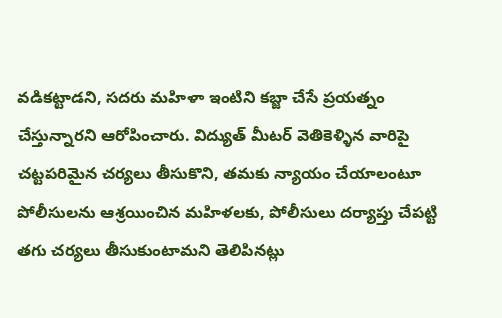వడికట్టాడని, సదరు మహిళా ఇంటిని కబ్జా చేసే ప్రయత్నం చేస్తున్నారని ఆరోపించారు. విద్యుత్ మీటర్ వెతికెళ్ళిన వారిపై చట్టపరిమైన చర్యలు తీసుకొని, తమకు న్యాయం చేయాలంటూ పోలీసులను ఆశ్రయించిన మహిళలకు, పోలీసులు దర్యాప్తు చేపట్టి తగు చర్యలు తీసుకుంటామని తెలిపినట్లు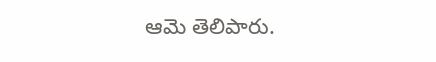ఆమె తెలిపారు.